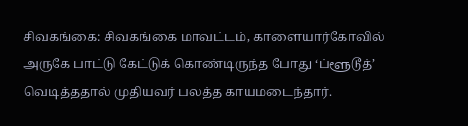சிவகங்கை: சிவகங்கை மாவட்டம், காளையார்கோவில் அருகே பாட்டு கேட்டுக் கொண்டிருந்த போது ‘ப்ளூடூத்’ வெடித்ததால் முதியவர் பலத்த காயமடைந்தார்.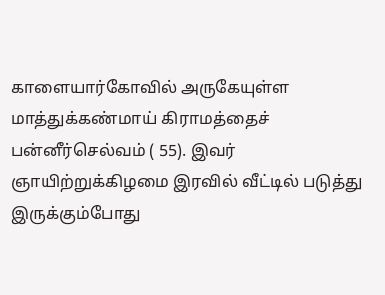காளையார்கோவில் அருகேயுள்ள மாத்துக்கண்மாய் கிராமத்தைச் பன்னீர்செல்வம் ( 55). இவர் ஞாயிற்றுக்கிழமை இரவில் வீட்டில் படுத்து இருக்கும்போது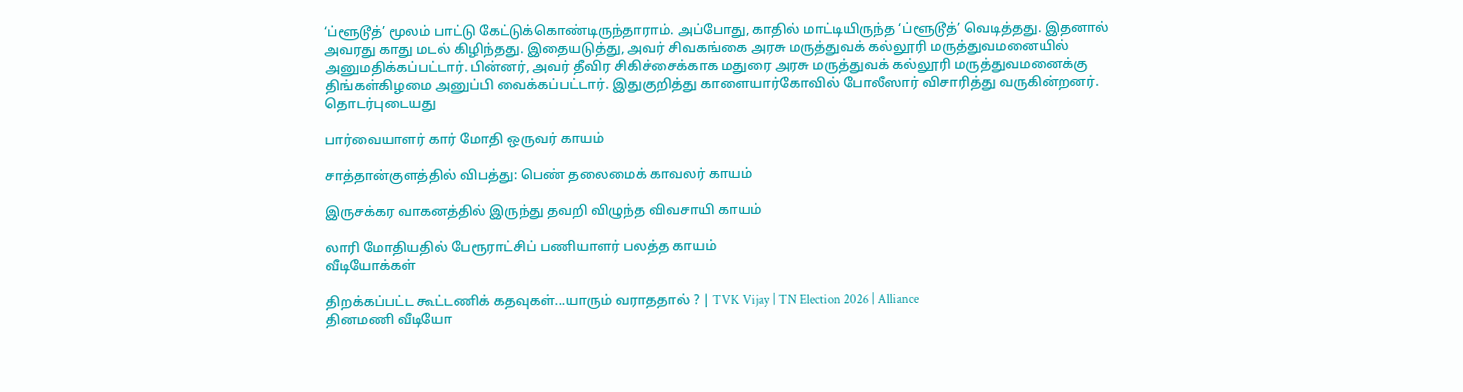‘ப்ளூடூத்’ மூலம் பாட்டு கேட்டுக்கொண்டிருந்தாராம். அப்போது, காதில் மாட்டியிருந்த ‘ப்ளூடூத்’ வெடித்தது. இதனால் அவரது காது மடல் கிழிந்தது. இதையடுத்து, அவர் சிவகங்கை அரசு மருத்துவக் கல்லூரி மருத்துவமனையில் அனுமதிக்கப்பட்டார். பின்னர், அவர் தீவிர சிகிச்சைக்காக மதுரை அரசு மருத்துவக் கல்லூரி மருத்துவமனைக்கு திங்கள்கிழமை அனுப்பி வைக்கப்பட்டார். இதுகுறித்து காளையார்கோவில் போலீஸார் விசாரித்து வருகின்றனர்.
தொடர்புடையது

பார்வையாளர் கார் மோதி ஒருவர் காயம்

சாத்தான்குளத்தில் விபத்து: பெண் தலைமைக் காவலர் காயம்

இருசக்கர வாகனத்தில் இருந்து தவறி விழுந்த விவசாயி காயம்

லாரி மோதியதில் பேரூராட்சிப் பணியாளர் பலத்த காயம்
வீடியோக்கள்

திறக்கப்பட்ட கூட்டணிக் கதவுகள்...யாரும் வராததால் ? | TVK Vijay | TN Election 2026 | Alliance
தினமணி வீடியோ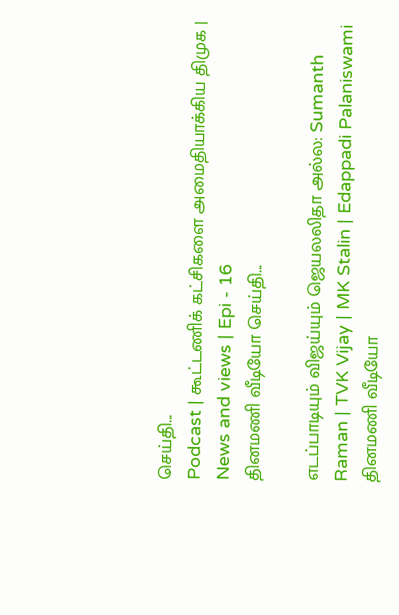செய்தி...
Podcast | கூட்டணிக் கட்சிகளை அமைதியாக்கிய திமுக | News and views | Epi - 16
தினமணி வீடியோ செய்தி...

எடப்பாடியும் விஜய்யும் ஜெயலலிதா அல்ல: Sumanth Raman | TVK Vijay | MK Stalin | Edappadi Palaniswami
தினமணி வீடியோ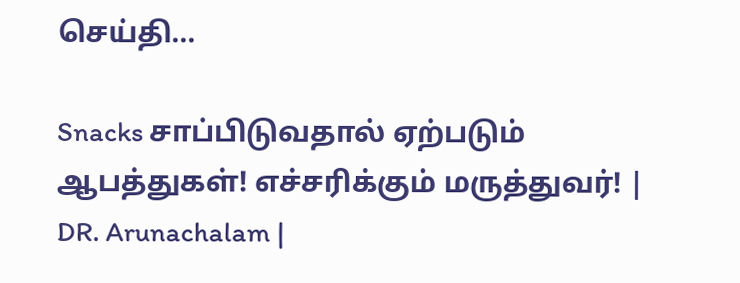செய்தி...

Snacks சாப்பிடுவதால் ஏற்படும் ஆபத்துகள்! எச்சரிக்கும் மருத்துவர்! | DR. Arunachalam |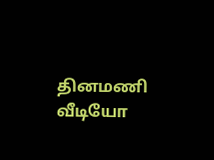தினமணி வீடியோ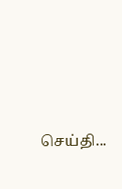செய்தி...